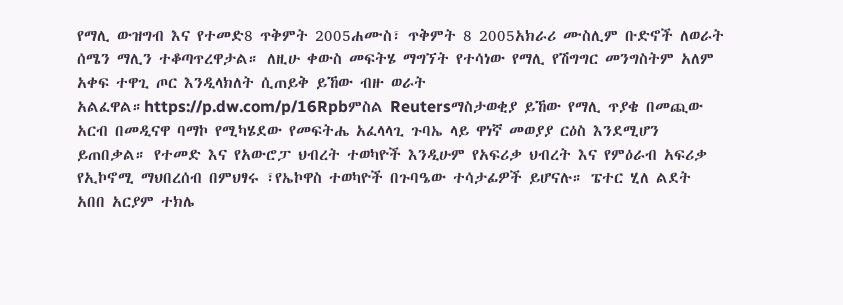የማሊ ውዝግብ እና የተመድ8 ጥቅምት 2005ሐሙስ፣ ጥቅምት 8 2005አክራሪ ሙስሊም ቡድኖች ለወራት ሰሜን ማሊን ተቆጣጥረዋታል። ለዚሁ ቀውስ መፍትሄ ማግኘት የተሳነው የማሊ የሽግግር መንግስትም አለም አቀፍ ተዋጊ ጦር እንዲላክለት ሲጠይቅ ይኸው ብዙ ወራት አልፈዋል።https://p.dw.com/p/16Rpbምስል Reutersማስታወቂያ ይኸው የማሊ ጥያቄ በመጪው አርብ በመዲናዋ ባማኮ የሚካሄደው የመፍትሔ አፈላላጊ ጉባኤ ላይ ዋነኛ መወያያ ርዕስ እንደሚሆን ይጠበቃል። የተመድ እና የአውሮፓ ህብረት ተወካዮች እንዲሁም የአፍሪቃ ህብረት እና የምዕራብ አፍሪቃ የኢኮኖሚ ማህበረሰብ በምህፃሩ ፣የኤኮዋስ ተወካዮች በጉባዔው ተሳታፊዎች ይሆናሉ። ፔተር ሂለ ልደት አበበ አርያም ተክሌ